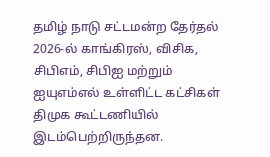தமிழ் நாடு சட்டமன்ற தேர்தல் 2026-ல் காங்கிரஸ், விசிக, சிபிஎம், சிபிஐ மற்றும் ஐயுஎம்எல் உள்ளிட்ட கட்சிகள் திமுக கூட்டணியில் இடம்பெற்றிருந்தன.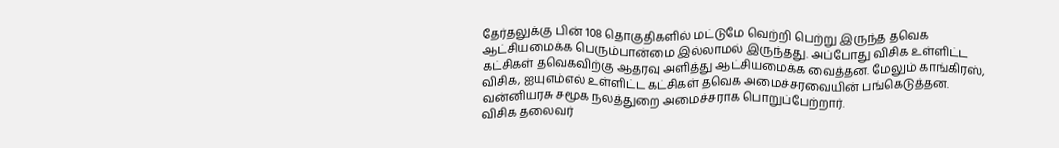தேர்தலுக்கு பின் 108 தொகுதிகளில் மட்டுமே வெற்றி பெற்று இருந்த தவெக ஆட்சியமைக்க பெரும்பான்மை இல்லாமல் இருந்தது. அப்போது விசிக உள்ளிட்ட கட்சிகள் தவெகவிற்கு ஆதரவு அளித்து ஆட்சியமைக்க வைத்தன. மேலும் காங்கிரஸ், விசிக, ஐயுஎம்எல் உள்ளிட்ட கட்சிகள் தவெக அமைச்சரவையின் பங்கெடுத்தன. வன்னியரசு சமூக நலத்துறை அமைச்சராக பொறுப்பேற்றார்.
விசிக தலைவர்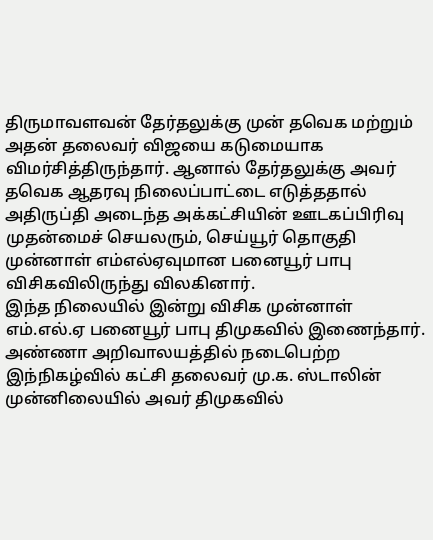திருமாவளவன் தேர்தலுக்கு முன் தவெக மற்றும் அதன் தலைவர் விஜயை கடுமையாக விமர்சித்திருந்தார். ஆனால் தேர்தலுக்கு அவர் தவெக ஆதரவு நிலைப்பாட்டை எடுத்ததால் அதிருப்தி அடைந்த அக்கட்சியின் ஊடகப்பிரிவு முதன்மைச் செயலரும், செய்யூர் தொகுதி முன்னாள் எம்எல்ஏவுமான பனையூர் பாபு விசிகவிலிருந்து விலகினார்.
இந்த நிலையில் இன்று விசிக முன்னாள் எம்.எல்.ஏ பனையூர் பாபு திமுகவில் இணைந்தார். அண்ணா அறிவாலயத்தில் நடைபெற்ற இந்நிகழ்வில் கட்சி தலைவர் மு.க. ஸ்டாலின் முன்னிலையில் அவர் திமுகவில்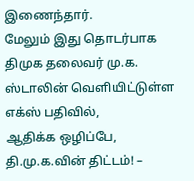இணைந்தார்.
மேலும் இது தொடர்பாக திமுக தலைவர் மு.க. ஸ்டாலின் வெளியிட்டுள்ள எக்ஸ் பதிவில்,
ஆதிக்க ஒழிப்பே, தி.மு.க.வின் திட்டம்! –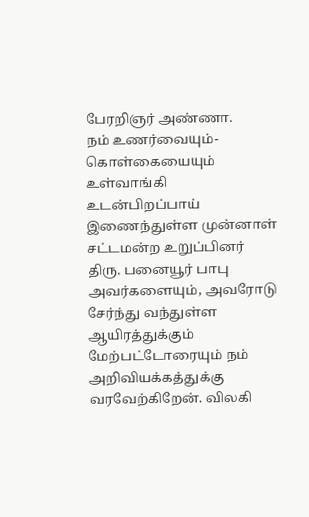பேரறிஞர் அண்ணா.
நம் உணர்வையும்-கொள்கையையும் உள்வாங்கி உடன்பிறப்பாய் இணைந்துள்ள முன்னாள் சட்டமன்ற உறுப்பினர் திரு. பனையூர் பாபு அவர்களையும், அவரோடு சேர்ந்து வந்துள்ள ஆயிரத்துக்கும் மேற்பட்டோரையும் நம் அறிவியக்கத்துக்கு வரவேற்கிறேன். விலகி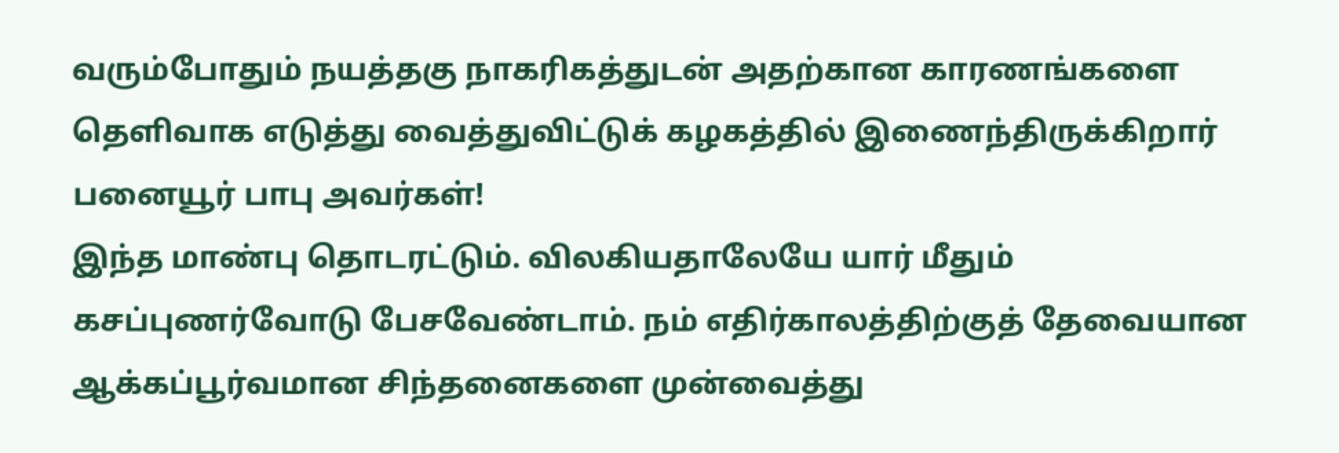வரும்போதும் நயத்தகு நாகரிகத்துடன் அதற்கான காரணங்களை தெளிவாக எடுத்து வைத்துவிட்டுக் கழகத்தில் இணைந்திருக்கிறார் பனையூர் பாபு அவர்கள்!
இந்த மாண்பு தொடரட்டும். விலகியதாலேயே யார் மீதும் கசப்புணர்வோடு பேசவேண்டாம். நம் எதிர்காலத்திற்குத் தேவையான ஆக்கப்பூர்வமான சிந்தனைகளை முன்வைத்து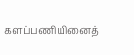களப்பணியினைத்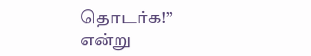தொடர்க!” என்று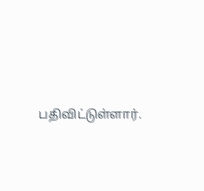பதிவிட்டுள்ளார்.